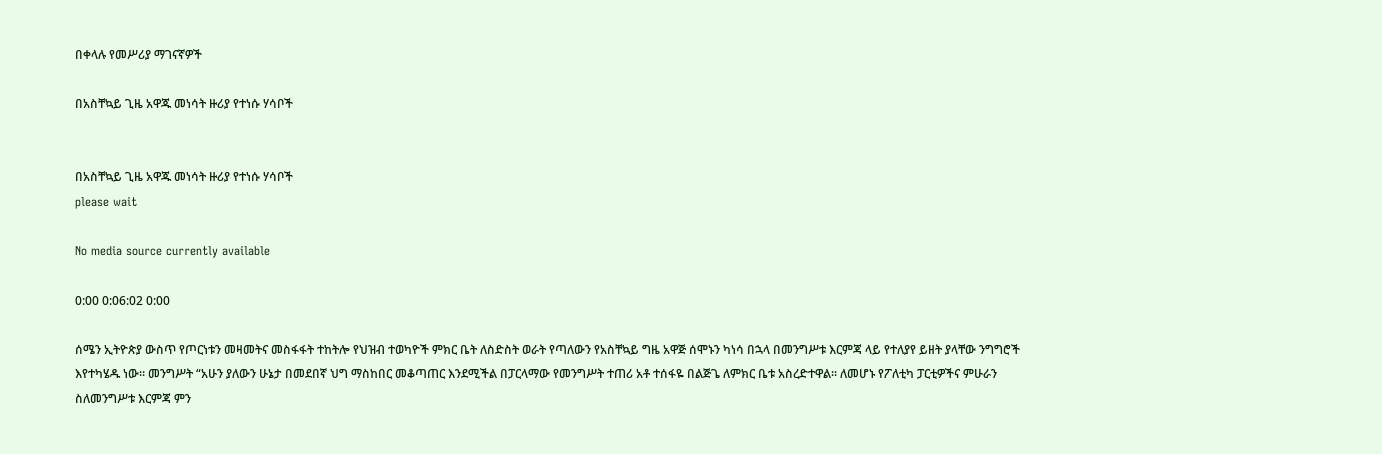በቀላሉ የመሥሪያ ማገናኛዎች

በአስቸኳይ ጊዜ አዋጁ መነሳት ዙሪያ የተነሱ ሃሳቦች


በአስቸኳይ ጊዜ አዋጁ መነሳት ዙሪያ የተነሱ ሃሳቦች
please wait

No media source currently available

0:00 0:06:02 0:00

ሰሜን ኢትዮጵያ ውስጥ የጦርነቱን መዛመትና መስፋፋት ተከትሎ የህዝብ ተወካዮች ምክር ቤት ለስድስት ወራት የጣለውን የአስቸኳይ ግዜ አዋጅ ሰሞኑን ካነሳ በኋላ በመንግሥቱ እርምጃ ላይ የተለያየ ይዘት ያላቸው ንግግሮች እየተካሄዱ ነው። መንግሥት “አሁን ያለውን ሁኔታ በመደበኛ ህግ ማስከበር መቆጣጠር እንደሚችል በፓርላማው የመንግሥት ተጠሪ አቶ ተሰፋዬ በልጅጌ ለምክር ቤቱ አስረድተዋል። ለመሆኑ የፖለቲካ ፓርቲዎችና ምሁራን ስለመንግሥቱ እርምጃ ምን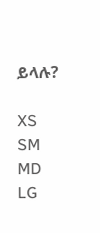ይላሉ?

XS
SM
MD
LG